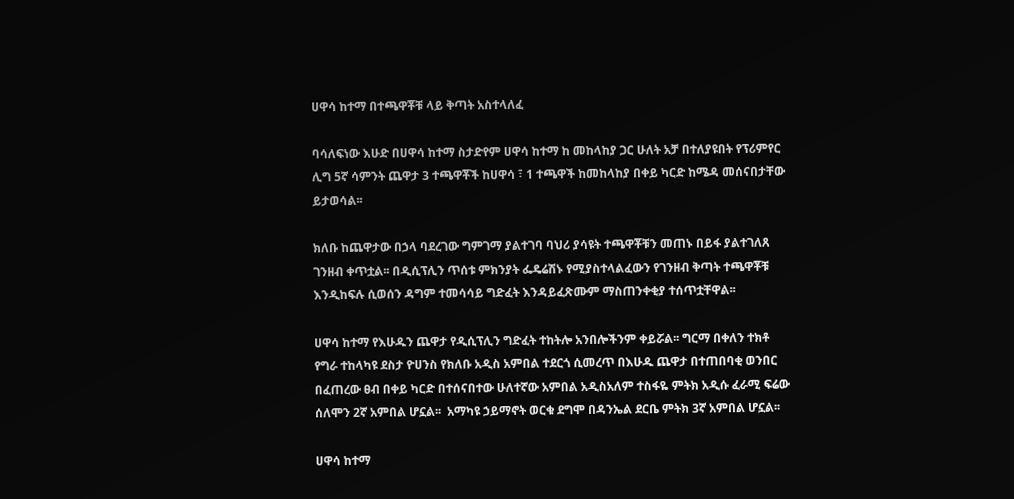ሀዋሳ ከተማ በተጫዋቾቹ ላይ ቅጣት አስተላለፈ

ባሳለፍነው እሁድ በሀዋሳ ከተማ ስታድየም ሀዋሳ ከተማ ከ መከላከያ ጋር ሁለት አቻ በተለያዩበት የፕሪምየር ሊግ 5ኛ ሳምንት ጨዋታ 3 ተጫዋቾች ከሀዋሳ ፣ 1 ተጫዋች ከመከላከያ በቀይ ካርድ ከሜዳ መሰናበታቸው ይታወሳል፡፡

ክለቡ ከጨዋታው በኃላ ባደረገው ግምገማ ያልተገባ ባህሪ ያሳዩት ተጫዋቾቹን መጠኑ በይፋ ያልተገለጸ ገንዘብ ቀጥቷል፡፡ በዲሲፕሊን ጥሰቱ ምክንያት ፌዴሬሽኑ የሚያስተላልፈውን የገንዘብ ቅጣት ተጫዋቾቹ እንዲከፍሉ ሲወሰን ዳግም ተመሳሳይ ግድፈት እንዳይፈጽሙም ማስጠንቀቂያ ተሰጥቷቸዋል፡፡

ሀዋሳ ከተማ የእሁዱን ጨዋታ የዲሲፕሊን ግድፈት ተከትሎ አንበሎችንም ቀይሯል፡፡ ግርማ በቀለን ተክቶ የግራ ተከላካዩ ደስታ ዮሀንስ የክለቡ አዲስ አምበል ተደርጎ ሲመረጥ በእሁዱ ጨዋታ በተጠበባቂ ወንበር በፈጠረው ፀብ በቀይ ካርድ በተሰናበተው ሁለተኛው አምበል አዲስአለም ተስፋዬ ምትክ አዲሱ ፈራሚ ፍሬው ሰለሞን 2ኛ አምበል ሆኗል፡፡  አማካዩ ኃይማኖት ወርቁ ደግሞ በዳንኤል ደርቤ ምትክ 3ኛ አምበል ሆኗል፡፡

ሀዋሳ ከተማ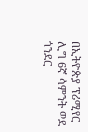በኢትዮጵያ ፕሪሚየር ሊግ 6ኛ ሳምንት ወደ ጎንደር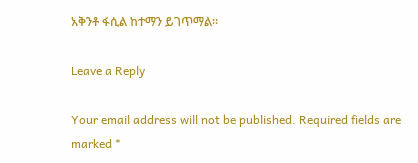አቅንቶ ፋሲል ከተማን ይገጥማል፡፡

Leave a Reply

Your email address will not be published. Required fields are marked *